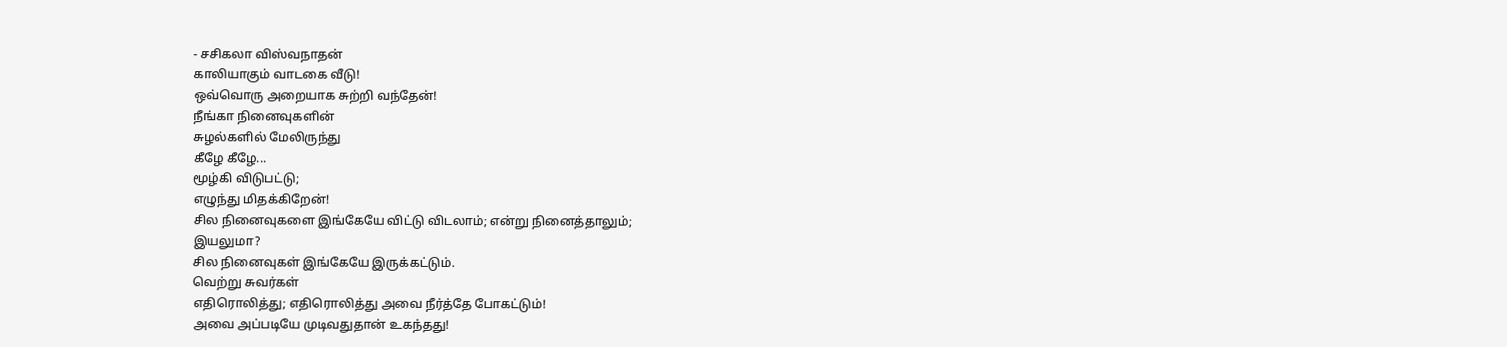- சசிகலா விஸ்வநாதன்
காலியாகும் வாடகை வீடு!
ஒவ்வொரு அறையாக சுற்றி வந்தேன்!
நீங்கா நினைவுகளின்
சுழல்களில் மேலிருந்து
கீழே கீழே...
மூழ்கி விடுபட்டு;
எழுந்து மிதக்கிறேன்!
சில நினைவுகளை இங்கேயே விட்டு விடலாம்; என்று நினைத்தாலும்;
இயலுமா?
சில நினைவுகள் இங்கேயே இருக்கட்டும்.
வெற்று சுவர்கள்
எதிரொலித்து; எதிரொலித்து அவை நீர்த்தே போகட்டும்!
அவை அப்படியே முடிவதுதான் உகந்தது!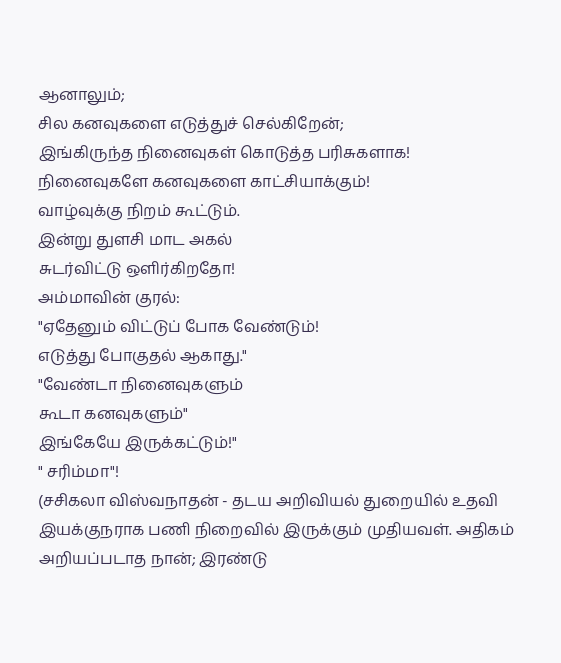ஆனாலும்;
சில கனவுகளை எடுத்துச் செல்கிறேன்;
இங்கிருந்த நினைவுகள் கொடுத்த பரிசுகளாக!
நினைவுகளே கனவுகளை காட்சியாக்கும்!
வாழ்வுக்கு நிறம் கூட்டும்.
இன்று துளசி மாட அகல்
சுடர்விட்டு ஒளிர்கிறதோ!
அம்மாவின் குரல்:
"ஏதேனும் விட்டுப் போக வேண்டும்!
எடுத்து போகுதல் ஆகாது."
"வேண்டா நினைவுகளும்
கூடா கனவுகளும்"
இங்கேயே இருக்கட்டும்!"
" சரிம்மா"!
(சசிகலா விஸ்வநாதன் - தடய அறிவியல் துறையில் உதவி இயக்குநராக பணி நிறைவில் இருக்கும் முதியவள். அதிகம் அறியப்படாத நான்; இரண்டு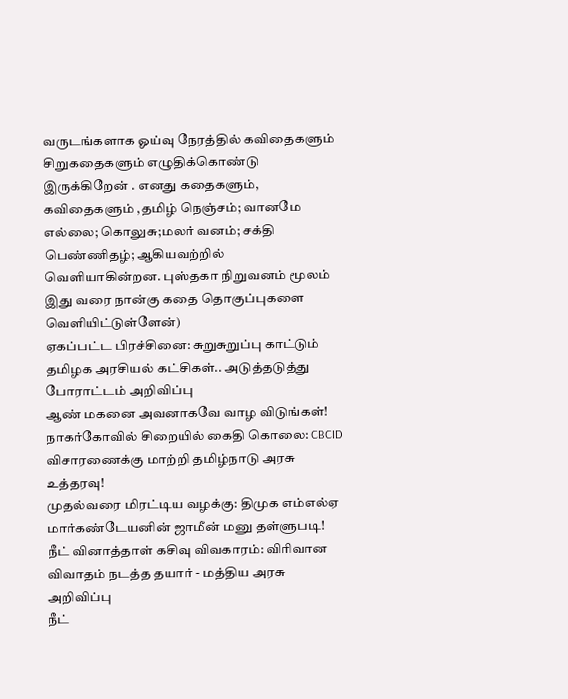வருடங்களாக ஓய்வு நேரத்தில் கவிதைகளும் சிறுகதைகளும் எழுதிக்கொண்டு இருக்கிறேன் . எனது கதைகளும், கவிதைகளும் ,தமிழ் நெஞ்சம்; வானமே எல்லை; கொலுசு;மலர் வனம்; சக்தி பெண்ணிதழ்; ஆகியவற்றில் வெளியாகின்றன. புஸ்தகா நிறுவனம் மூலம் இது வரை நான்கு கதை தொகுப்புகளை வெளியிட்டுள்ளேன்)
ஏகப்பட்ட பிரச்சினை: சுறுசுறுப்பு காட்டும் தமிழக அரசியல் கட்சிகள்.. அடுத்தடுத்து போராட்டம் அறிவிப்பு
ஆண் மகனை அவனாகவே வாழ விடுங்கள்!
நாகர்கோவில் சிறையில் கைதி கொலை: CBCID விசாரணைக்கு மாற்றி தமிழ்நாடு அரசு உத்தரவு!
முதல்வரை மிரட்டிய வழக்கு: திமுக எம்எல்ஏ மார்கண்டேயனின் ஜாமீன் மனு தள்ளுபடி!
நீட் வினாத்தாள் கசிவு விவகாரம்: விரிவான விவாதம் நடத்த தயார் - மத்திய அரசு அறிவிப்பு
நீட்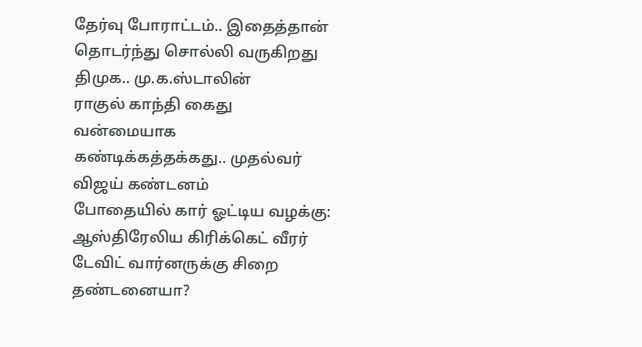தேர்வு போராட்டம்.. இதைத்தான் தொடர்ந்து சொல்லி வருகிறது திமுக.. மு.க.ஸ்டாலின்
ராகுல் காந்தி கைது வன்மையாக கண்டிக்கத்தக்கது.. முதல்வர் விஜய் கண்டனம்
போதையில் கார் ஓட்டிய வழக்கு: ஆஸ்திரேலிய கிரிக்கெட் வீரர் டேவிட் வார்னருக்கு சிறை தண்டனையா?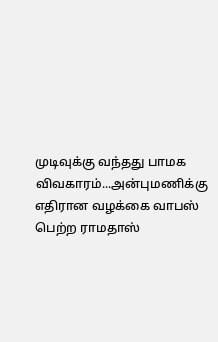முடிவுக்கு வந்தது பாமக விவகாரம்...அன்புமணிக்கு எதிரான வழக்கை வாபஸ் பெற்ற ராமதாஸ்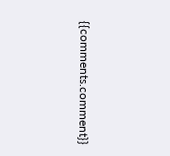{{comments.comment}}